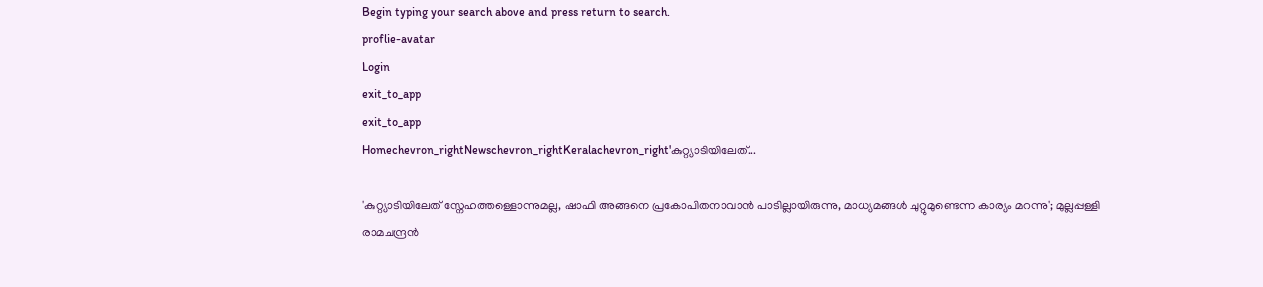Begin typing your search above and press return to search.
proflie-avatar
Login
exit_to_app
exit_to_app
Homechevron_rightNewschevron_rightKeralachevron_right'കുറ്റ്യാടിയിലേത്...

'കുറ്റ്യാടിയിലേത് സ്നേഹത്തള്ളൊന്നുമല്ല, ഷാഫി അങ്ങനെ പ്രകോപിതനാവാൻ പാടില്ലായിരുന്നു, മാധ്യമങ്ങൾ ചുറ്റുമുണ്ടെന്ന കാര്യം മറന്നു'; മുല്ലപ്പള്ളി രാമചന്ദ്രൻ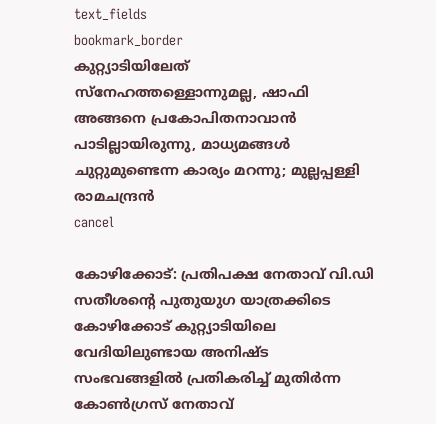text_fields
bookmark_border
കുറ്റ്യാടിയിലേത് സ്നേഹത്തള്ളൊന്നുമല്ല, ഷാഫി അങ്ങനെ പ്രകോപിതനാവാൻ പാടില്ലായിരുന്നു, മാധ്യമങ്ങൾ ചുറ്റുമുണ്ടെന്ന കാര്യം മറന്നു; മുല്ലപ്പള്ളി രാമചന്ദ്രൻ
cancel

കോഴിക്കോട്: പ്രതിപക്ഷ നേതാവ് വി.ഡി സതീശന്റെ പുതുയുഗ യാത്രക്കിടെ കോഴിക്കോട് കുറ്റ്യാടിയിലെ വേദിയിലുണ്ടായ അനിഷ്ട സംഭവങ്ങളിൽ പ്രതികരിച്ച് മുതിർന്ന കോൺഗ്രസ് നേതാവ്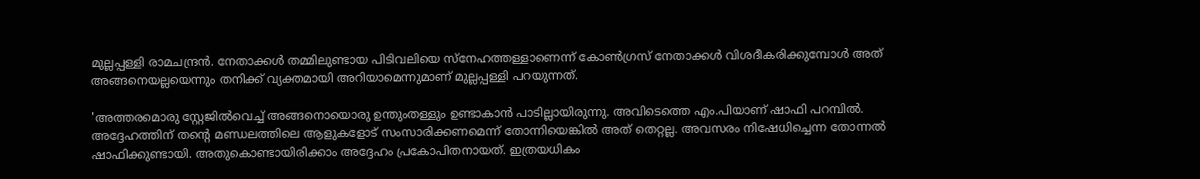മുല്ലപ്പള്ളി രാമചന്ദ്രൻ. നേതാക്കൾ തമ്മിലുണ്ടായ പിടിവലിയെ സ്നേഹത്തള്ളാണെന്ന് കോൺഗ്രസ് നേതാക്കൾ വിശദീകരിക്കുമ്പോൾ അത് അങ്ങനെയല്ലയെന്നും തനിക്ക് വ്യക്തമായി അറിയാമെന്നുമാണ് മുല്ലപ്പള്ളി പറയുന്നത്.

'അത്തരമൊരു സ്റ്റേജിൽവെച്ച് അങ്ങനൊയൊരു ഉന്തുംതള്ളും ഉണ്ടാകാൻ പാടില്ലായിരുന്നു. അവിടെത്തെ എം.പിയാണ് ഷാഫി പറമ്പിൽ. അദ്ദേഹത്തിന് തന്റെ മണ്ഡലത്തിലെ ആളുകളോട് സംസാരിക്കണമെന്ന് തോന്നിയെങ്കിൽ അത് തെറ്റല്ല. അവസരം നിഷേധിച്ചെന്ന തോന്നൽ ഷാഫിക്കുണ്ടായി. അതുകൊണ്ടായിരിക്കാം അദ്ദേഹം പ്രകോപിതനായത്. ഇത്രയധികം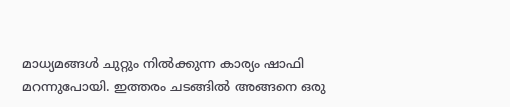മാധ്യമങ്ങൾ ചുറ്റും നിൽക്കുന്ന കാര്യം ഷാഫി മറന്നുപോയി. ഇത്തരം ചടങ്ങിൽ അങ്ങനെ ഒരു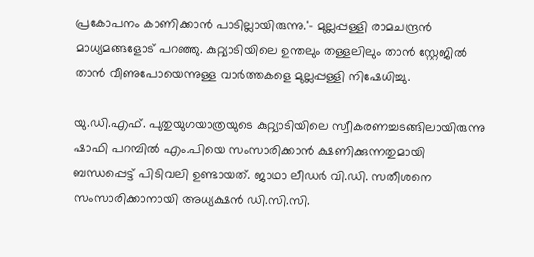പ്രകോപനം കാണിക്കാൻ പാടില്ലായിരുന്നു.'- മുല്ലപ്പള്ളി രാമചന്ദ്രൻ മാധ്യമങ്ങളോട് പറഞ്ഞു. കുറ്റ്യാടിയിലെ ഉന്തലും തള്ളലിലും താൻ സ്റ്റേജിൽ താൻ വീണുപോയെന്നുള്ള വാർത്തകളെ മുല്ലപ്പള്ളി നിഷേധിച്ചു.

യു.ഡി.എഫ്. പുതുയുഗയാത്രയുടെ കുറ്റ്യാടിയിലെ സ്വീകരണച്ചടങ്ങിലായിരുന്നു ഷാഫി പറമ്പിൽ എം.പിയെ സംസാരിക്കാൻ ക്ഷണിക്കുന്നതുമായി ബന്ധപ്പെട്ട് പിടിവലി ഉണ്ടായത്. ജാഥാ ലീഡർ വി.ഡി. സതീശനെ സംസാരിക്കാനായി അധ്യക്ഷൻ ഡി.സി.സി.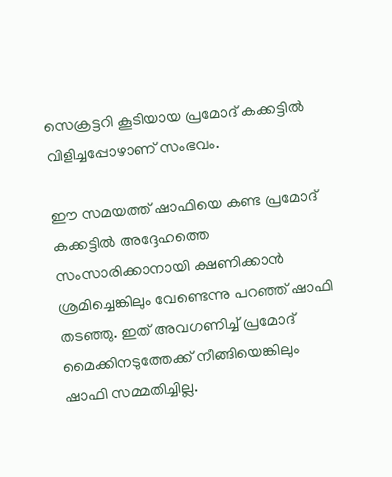സെക്രട്ടറി കൂടിയായ പ്രമോദ് കക്കട്ടിൽ വിളിച്ചപ്പോഴാണ് സംഭവം.

ഈ സമയത്ത് ഷാഫിയെ കണ്ട പ്രമോദ് കക്കട്ടിൽ അദ്ദേഹത്തെ സംസാരിക്കാനായി ക്ഷണിക്കാൻ ശ്രമിച്ചെങ്കിലും വേണ്ടെന്നു പറഞ്ഞ് ഷാഫി തടഞ്ഞു. ഇത് അവഗണിച്ച് പ്രമോദ് മൈക്കിനടുത്തേക്ക് നീങ്ങിയെങ്കിലും ഷാഫി സമ്മതിച്ചില്ല.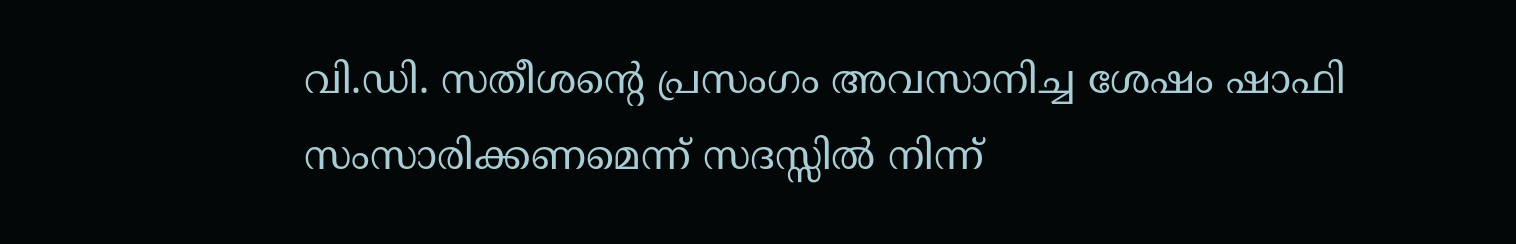വി.ഡി. സതീശന്റെ പ്രസംഗം അവസാനിച്ച ശേഷം ഷാഫി സംസാരിക്കണമെന്ന് സദസ്സിൽ നിന്ന്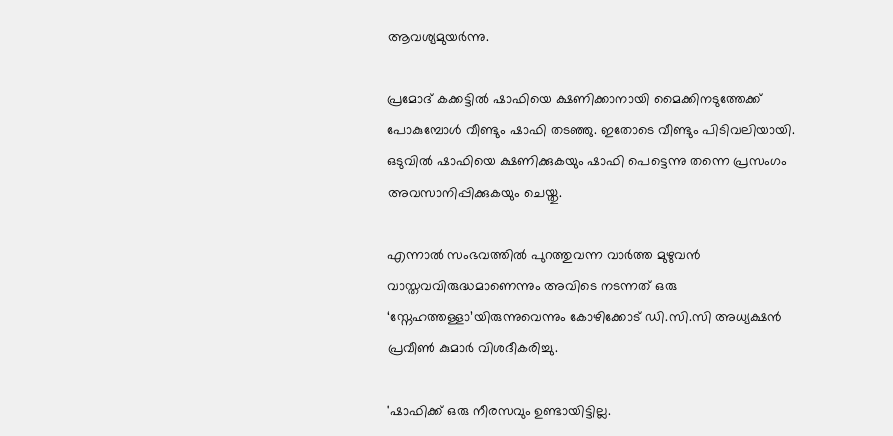ആവശ്യമുയർന്നു.

പ്രമോദ് കക്കട്ടിൽ ഷാഫിയെ ക്ഷണിക്കാനായി മൈക്കിനടുത്തേക്ക് പോകുമ്പോൾ വീണ്ടും ഷാഫി തടഞ്ഞു. ഇതോടെ വീണ്ടും പിടിവലിയായി. ഒടുവിൽ ഷാഫിയെ ക്ഷണിക്കുകയും ഷാഫി പെട്ടെന്നു തന്നെ പ്രസംഗം അവസാനിപ്പിക്കുകയും ചെയ്തു.

എന്നാൽ സംഭവത്തിൽ പുറത്തുവന്ന വാർത്ത മുഴുവൻ വാസ്തവവിരുദ്ധമാണെന്നും അവിടെ നടന്നത് ഒരു ‘സ്നേഹത്തള്ളാ’യിരുന്നുവെന്നും കോഴിക്കോട് ഡി.സി.സി അധ്യക്ഷൻ പ്രവീൺ കുമാർ വിശദീകരിച്ചു.

'ഷാഫിക്ക് ഒരു നീരസവും ഉണ്ടായിട്ടില്ല.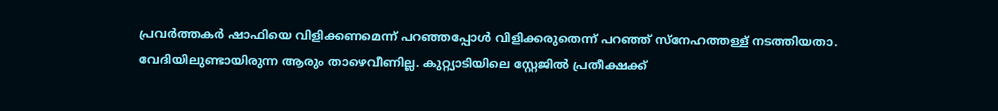പ്രവർത്തകർ ഷാഫിയെ വിളിക്കണമെന്ന് പറഞ്ഞപ്പോൾ വിളിക്കരുതെന്ന് പറഞ്ഞ് സ്നേഹത്തള്ള് നടത്തിയതാ. വേദിയിലുണ്ടായിരുന്ന ആരും താഴെവീണില്ല. കുറ്റ്യാടിയിലെ സ്റ്റേജിൽ പ്രതീക്ഷക്ക്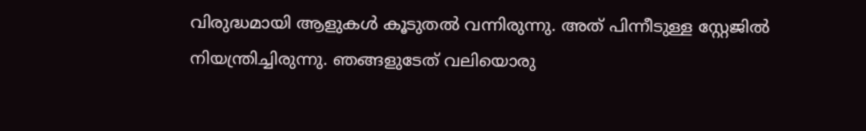വിരുദ്ധമായി ആളുകൾ കൂടുതൽ വന്നിരുന്നു. അത് പിന്നീടുള്ള സ്റ്റേജിൽ നിയന്ത്രിച്ചിരുന്നു. ഞങ്ങളുടേത് വലിയൊരു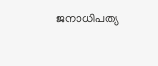ജനാധിപത്യ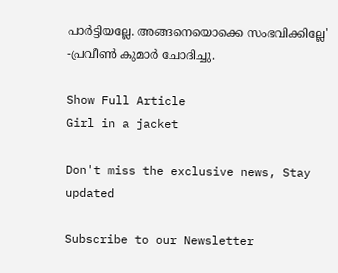പാർട്ടിയല്ലേ. അങ്ങനെയൊക്കെ സംഭവിക്കില്ലേ' -പ്രവീൺ കുമാർ ചോദിച്ചു.

Show Full Article
Girl in a jacket

Don't miss the exclusive news, Stay updated

Subscribe to our Newsletter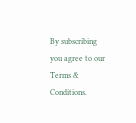By subscribing you agree to our Terms & Conditions.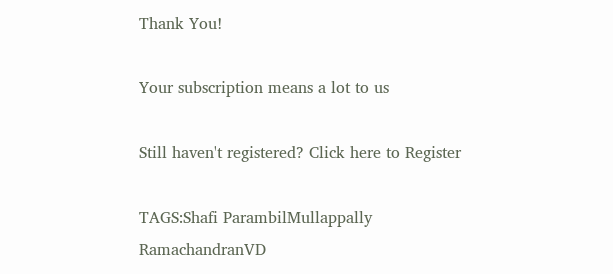Thank You!

Your subscription means a lot to us

Still haven't registered? Click here to Register

TAGS:Shafi ParambilMullappally RamachandranVD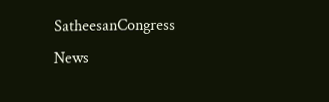SatheesanCongress
News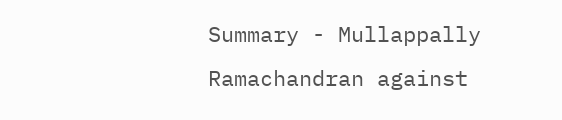Summary - Mullappally Ramachandran against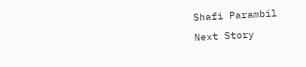Shafi Parambil
Next Story